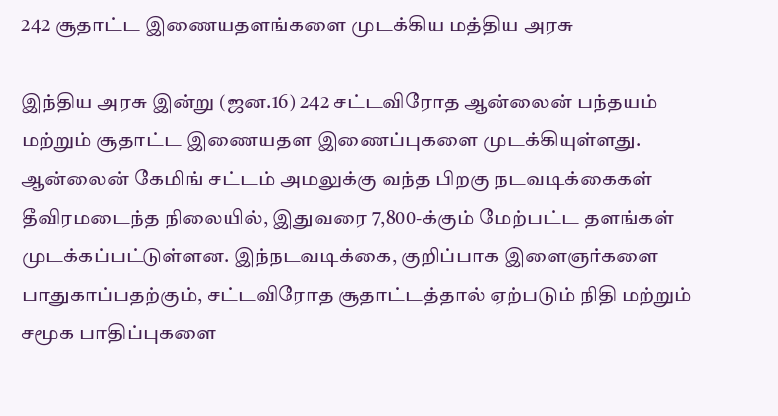242 சூதாட்ட இணையதளங்களை முடக்கிய மத்திய அரசு

இந்திய அரசு இன்று (ஜன.16) 242 சட்டவிரோத ஆன்லைன் பந்தயம் மற்றும் சூதாட்ட இணையதள இணைப்புகளை முடக்கியுள்ளது. ஆன்லைன் கேமிங் சட்டம் அமலுக்கு வந்த பிறகு நடவடிக்கைகள் தீவிரமடைந்த நிலையில், இதுவரை 7,800-க்கும் மேற்பட்ட தளங்கள் முடக்கப்பட்டுள்ளன. இந்நடவடிக்கை, குறிப்பாக இளைஞர்களை பாதுகாப்பதற்கும், சட்டவிரோத சூதாட்டத்தால் ஏற்படும் நிதி மற்றும் சமூக பாதிப்புகளை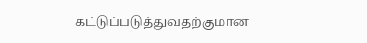கட்டுப்படுத்துவதற்குமான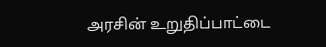அரசின் உறுதிப்பாட்டை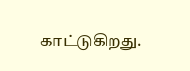காட்டுகிறது.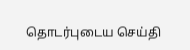தொடர்புடைய செய்தி